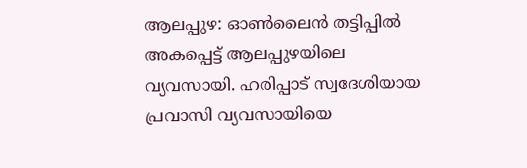ആലപ്പുഴ: ഓൺലൈൻ തട്ടിപ്പിൽ അകപ്പെട്ട് ആലപ്പുഴയിലെ വ്യവസായി. ഹരിപ്പാട് സ്വദേശിയായ പ്രവാസി വ്യവസായിയെ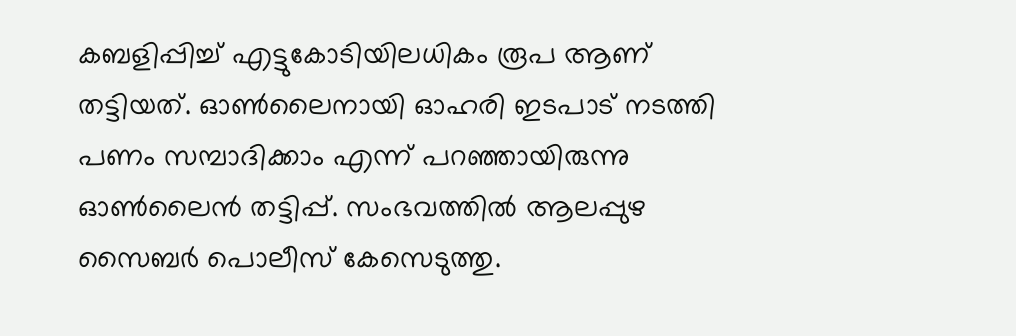കബളിപ്പിച്ച് എട്ടുകോടിയിലധികം രൂപ ആണ് തട്ടിയത്. ഓൺലൈനായി ഓഹരി ഇടപാട് നടത്തി പണം സമ്പാദിക്കാം എന്ന് പറഞ്ഞായിരുന്നു ഓൺലൈൻ തട്ടിപ്പ്. സംഭവത്തിൽ ആലപ്പുഴ സൈബർ പൊലീസ് കേസെടുത്തു.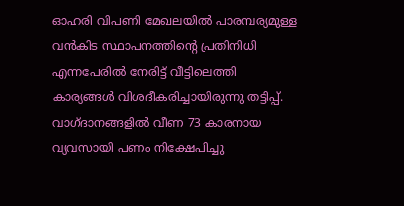ഓഹരി വിപണി മേഖലയിൽ പാരമ്പര്യമുള്ള വൻകിട സ്ഥാപനത്തിന്റെ പ്രതിനിധി എന്നപേരിൽ നേരിട്ട് വീട്ടിലെത്തി കാര്യങ്ങൾ വിശദീകരിച്ചായിരുന്നു തട്ടിപ്പ്. വാഗ്ദാനങ്ങളിൽ വീണ 73 കാരനായ വ്യവസായി പണം നിക്ഷേപിച്ചു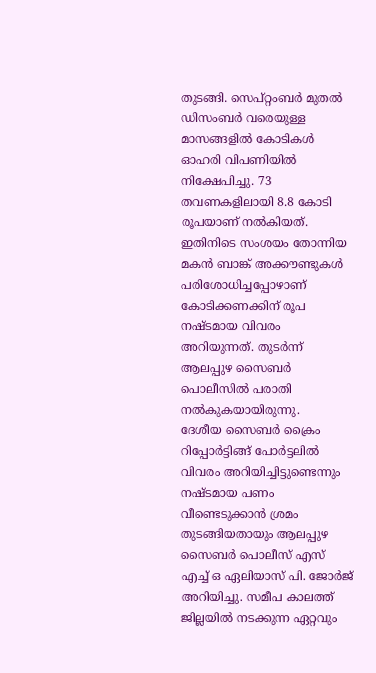തുടങ്ങി. സെപ്റ്റംബർ മുതൽ ഡിസംബർ വരെയുള്ള മാസങ്ങളിൽ കോടികൾ ഓഹരി വിപണിയിൽ നിക്ഷേപിച്ചു. 73 തവണകളിലായി 8.8 കോടി രൂപയാണ് നൽകിയത്. ഇതിനിടെ സംശയം തോന്നിയ മകൻ ബാങ്ക് അക്കൗണ്ടുകൾ പരിശോധിച്ചപ്പോഴാണ് കോടിക്കണക്കിന് രൂപ നഷ്ടമായ വിവരം അറിയുന്നത്. തുടർന്ന് ആലപ്പുഴ സൈബർ പൊലീസിൽ പരാതി നൽകുകയായിരുന്നു.
ദേശീയ സൈബർ ക്രൈം റിപ്പോർട്ടിങ്ങ് പോർട്ടലിൽ വിവരം അറിയിച്ചിട്ടുണ്ടെന്നും നഷ്ടമായ പണം വീണ്ടെടുക്കാൻ ശ്രമം തുടങ്ങിയതായും ആലപ്പുഴ സൈബർ പൊലീസ് എസ് എച്ച് ഒ ഏലിയാസ് പി. ജോർജ് അറിയിച്ചു. സമീപ കാലത്ത് ജില്ലയിൽ നടക്കുന്ന ഏറ്റവും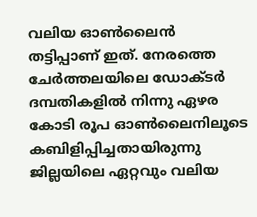വലിയ ഓൺലൈൻ തട്ടിപ്പാണ് ഇത്. നേരത്തെ ചേർത്തലയിലെ ഡോക്ടർ ദമ്പതികളിൽ നിന്നു ഏഴര കോടി രൂപ ഓൺലൈനിലൂടെ കബിളിപ്പിച്ചതായിരുന്നു ജില്ലയിലെ ഏറ്റവും വലിയ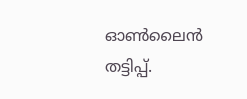ഓൺലൈൻ തട്ടിപ്പ്.